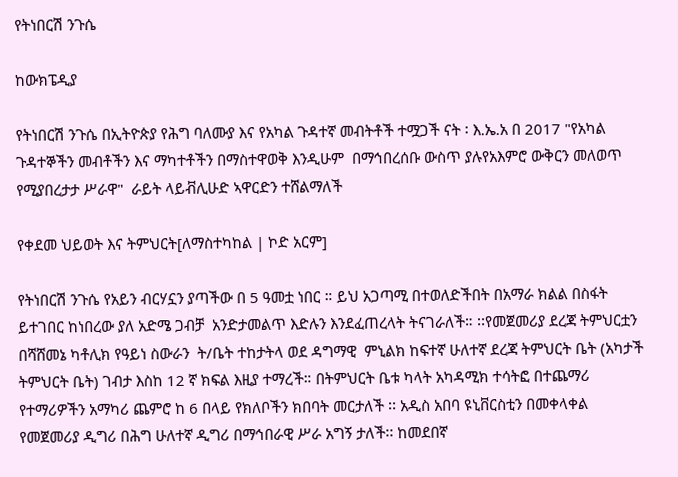የትነበርሽ ንጉሴ

ከውክፔዲያ

የትነበርሽ ንጉሴ በኢትዮጵያ የሕግ ባለሙያ እና የአካል ጉዳተኛ መብትቶች ተሟጋች ናት ፡ እ.ኤ.አ በ 2017 "የአካል ጉዳተኞችን መብቶችን እና ማካተቶችን በማስተዋወቅ እንዲሁም  በማኅበረሰቡ ውስጥ ያሉየአእምሮ ውቅርን መለወጥ የሚያበረታታ ሥራዋ"  ራይት ላይቭሊሁድ ኣዋርድን ተሸልማለች

የቀደመ ህይወት እና ትምህርት[ለማስተካከል | ኮድ አርም]

የትነበርሽ ንጉሴ የአይን ብርሃኗን ያጣችው በ 5 ዓመቷ ነበር ። ይህ አጋጣሚ በተወለድችበት በአማራ ክልል በስፋት ይተገበር ከነበረው ያለ አድሜ ጋብቻ  አንድታመልጥ እድሉን እንደፈጠረላት ትናገራለች። ፡፡የመጀመሪያ ደረጃ ትምህርቷን በሻሸመኔ ካቶሊክ የዓይነ ስውራን  ት/ቤት ተከታትላ ወደ ዳግማዊ  ምኒልክ ከፍተኛ ሁለተኛ ደረጃ ትምህርት ቤት (አካታች ትምህርት ቤት) ገብታ እስከ 12 ኛ ክፍል እዚያ ተማረች። በትምህርት ቤቱ ካላት አካዳሚክ ተሳትፎ በተጨማሪ የተማሪዎችን አማካሪ ጨምሮ ከ 6 በላይ የክለቦችን ክበባት መርታለች ፡፡ አዲስ አበባ ዩኒቨርስቲን በመቀላቀል የመጀመሪያ ዲግሪ በሕግ ሁለተኛ ዲግሪ በማኅበራዊ ሥራ አግኝ ታለች፡፡ ከመደበኛ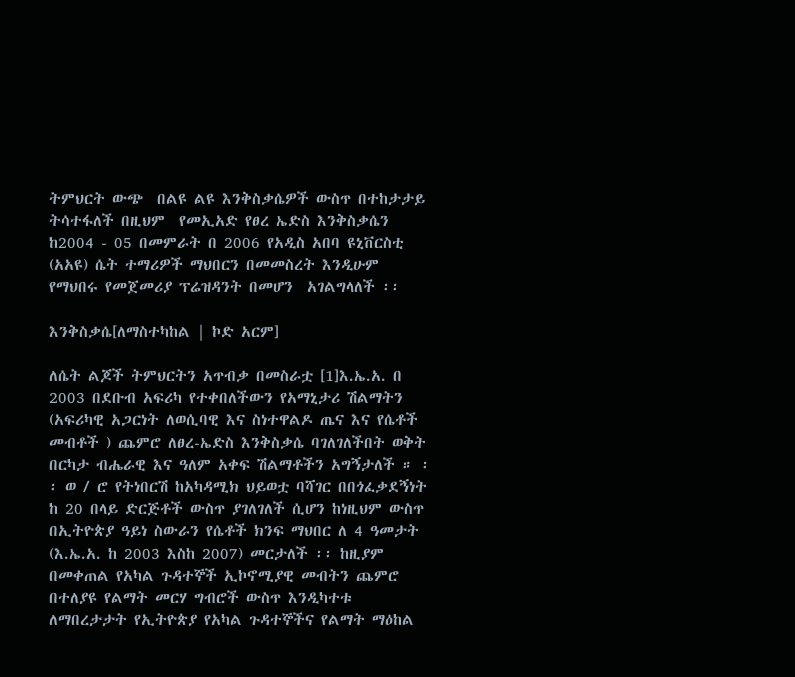ትምህርት ውጭ  በልዩ ልዩ እንቅስቃሴዎች ውስጥ በተከታታይ  ትሳተፋለች በዚህም  የመኢአድ የፀረ ኤድስ እንቅስቃሴን ከ2004 - 05 በመምራት በ 2006 የአዲስ አበባ ዩኒቨርስቲ (አአዩ) ሴት ተማሪዎች ማህበርን በመመስረት እንዲሁም የማህበሩ የመጀመሪያ ፕሬዝዳንት በመሆን  አገልግላለች ፡፡

እንቅስቃሴ[ለማስተካከል | ኮድ አርም]

ለሴት ልጆች ትምህርትን አጥብቃ በመስራቷ [1]እ.ኤ.አ. በ 2003 በደቡብ አፍሪካ የተቀበለችውን የአማኒታሪ ሽልማትን (አፍሪካዊ አጋርነት ለወሲባዊ እና ስነተዋልዶ ጤና እና የሴቶች መብቶች ) ጨምሮ ለፀረ-ኤድስ እንቅስቃሴ ባገለገለችበት ወቅት በርካታ ብሔራዊ እና ዓለም አቀፍ ሽልማቶችን አግኝታለች ። ፡፡ ወ / ሮ የትነበርሽ ከአካዳሚክ ህይወቷ ባሻገር በበጎፈቃደኝነት ከ 20 በላይ ድርጅቶች ውስጥ ያገለገለች ሲሆን ከነዚህም ውስጥ በኢትዮጵያ ዓይነ ስውራን የሴቶች ክንፍ ማህበር ለ 4 ዓመታት (እ.ኤ.አ. ከ 2003 እስከ 2007) መርታለች ፡፡ ከዚያም በመቀጠል የአካል ጉዳተኞች ኢኮኖሚያዊ መብትን ጨምሮ በተለያዩ የልማት መርሃ ግብሮች ውስጥ እንዲካተቱ ለማበረታታት የኢትዮጵያ የአካል ጉዳተኞችና የልማት ማዕከል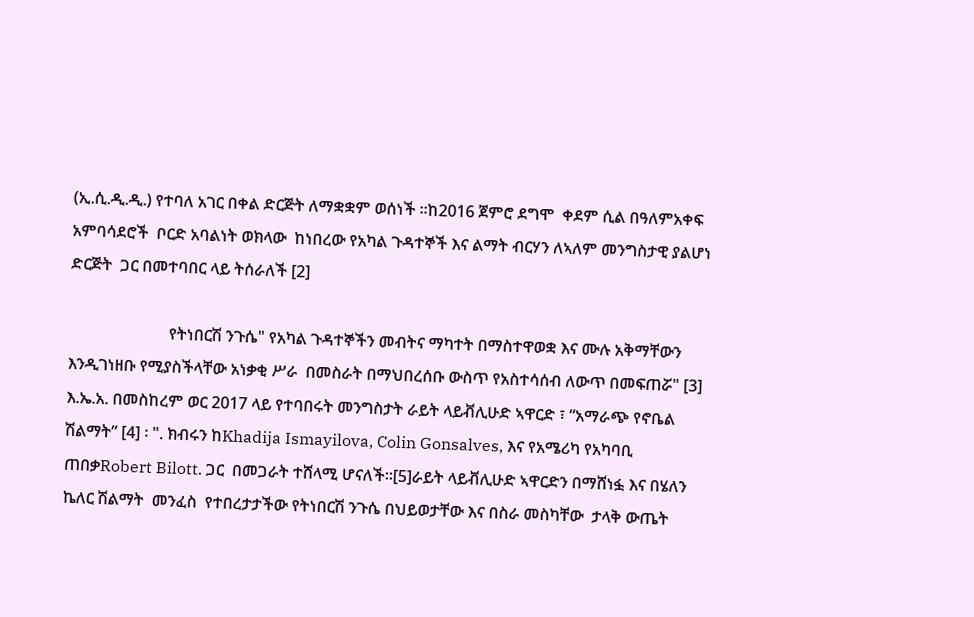(ኢ.ሲ.ዲ.ዲ.) የተባለ አገር በቀል ድርጅት ለማቋቋም ወሰነች ፡፡ከ2016 ጀምሮ ደግሞ  ቀደም ሲል በዓለምአቀፍ አምባሳደሮች  ቦርድ አባልነት ወክላው  ከነበረው የአካል ጉዳተኞች እና ልማት ብርሃን ለኣለም መንግስታዊ ያልሆነ ድርጅት  ጋር በመተባበር ላይ ትሰራለች [2]

                         የትነበርሽ ንጉሴ" የአካል ጉዳተኞችን መብትና ማካተት በማስተዋወቋ እና ሙሉ አቅማቸውን እንዲገነዘቡ የሚያስችላቸው አነቃቂ ሥራ  በመስራት በማህበረሰቡ ውስጥ የአስተሳሰብ ለውጥ በመፍጠሯ" [3] እ.ኤ.አ. በመስከረም ወር 2017 ላይ የተባበሩት መንግስታት ራይት ላይቭሊሁድ ኣዋርድ ፣ “አማራጭ የኖቤል ሽልማት” [4] ፡ ". ክብሩን ከKhadija Ismayilova, Colin Gonsalves, እና የአሜሪካ የአካባቢ ጠበቃRobert Bilott. ጋር  በመጋራት ተሸላሚ ሆናለች።[5]ራይት ላይቭሊሁድ ኣዋርድን በማሸነፏ እና በሄለን ኬለር ሽልማት  መንፈስ  የተበረታታችው የትነበርሽ ንጉሴ በህይወታቸው እና በስራ መስካቸው  ታላቅ ውጤት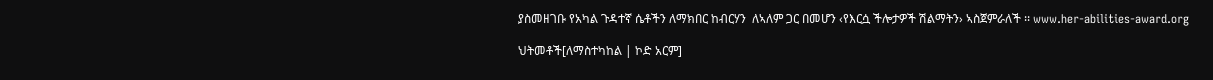ያስመዘገቡ የአካል ጉዳተኛ ሴቶችን ለማክበር ከብርሃን  ለኣለም ጋር በመሆን ‹የእርሷ ችሎታዎች ሽልማትን› ኣስጀምራለች ፡፡ www.her-abilities-award.org

ህትመቶች[ለማስተካከል | ኮድ አርም]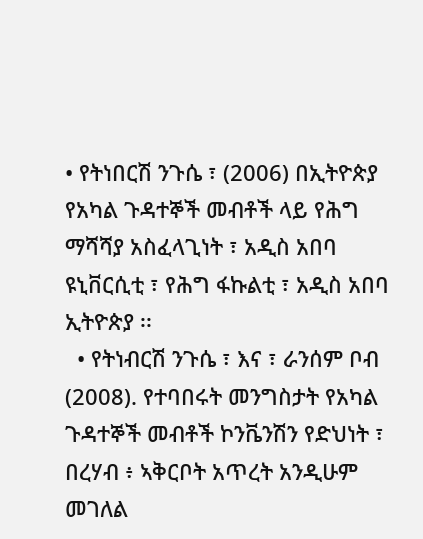• የትነበርሽ ንጉሴ ፣ (2006) በኢትዮጵያ የአካል ጉዳተኞች መብቶች ላይ የሕግ ማሻሻያ አስፈላጊነት ፣ አዲስ አበባ ዩኒቨርሲቲ ፣ የሕግ ፋኩልቲ ፣ አዲስ አበባ ኢትዮጵያ ፡፡
  • የትነብርሽ ንጉሴ ፣ እና ፣ ራንሰም ቦብ (2008). የተባበሩት መንግስታት የአካል ጉዳተኞች መብቶች ኮንቬንሽን የድህነት ፣ በረሃብ ፥ ኣቅርቦት አጥረት አንዲሁም መገለል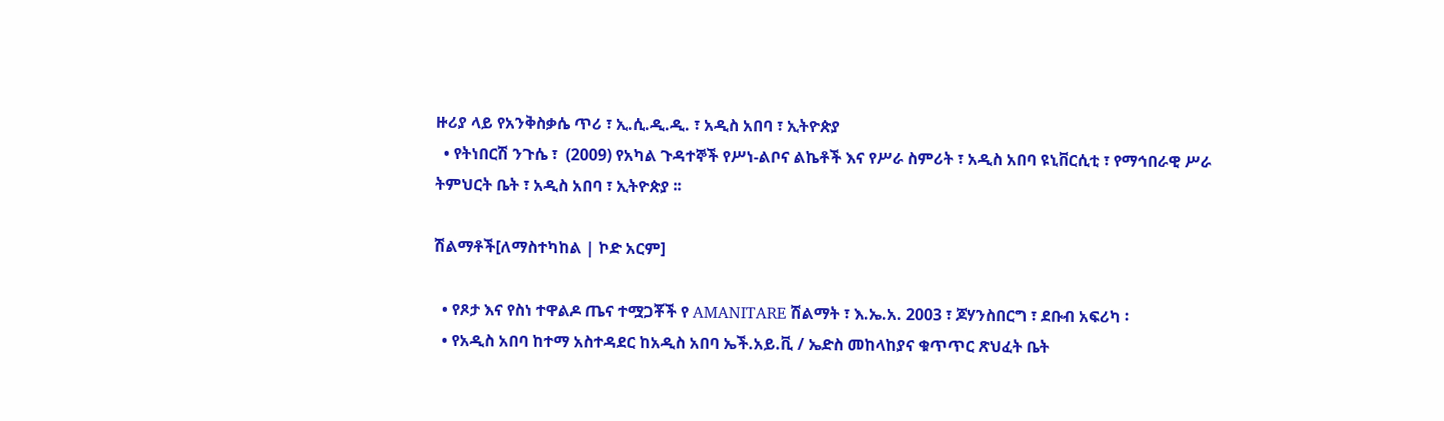ዙሪያ ላይ የአንቅስቃሴ ጥሪ ፣ ኢ.ሲ.ዲ.ዲ. ፣ አዲስ አበባ ፣ ኢትዮጵያ
  • የትነበርሽ ንጉሴ ፣  (2009) የአካል ጉዳተኞች የሥነ-ልቦና ልኬቶች እና የሥራ ስምሪት ፣ አዲስ አበባ ዩኒቨርሲቲ ፣ የማኅበራዊ ሥራ ትምህርት ቤት ፣ አዲስ አበባ ፣ ኢትዮጵያ ፡፡

ሽልማቶች[ለማስተካከል | ኮድ አርም]

  • የጾታ እና የስነ ተዋልዶ ጤና ተሟጋቾች የ AMANITARE ሽልማት ፣ እ.ኤ.አ. 2003 ፣ ጆሃንስበርግ ፣ ደቡብ አፍሪካ ፡
  • የአዲስ አበባ ከተማ አስተዳደር ከአዲስ አበባ ኤች.አይ.ቪ / ኤድስ መከላከያና ቁጥጥር ጽህፈት ቤት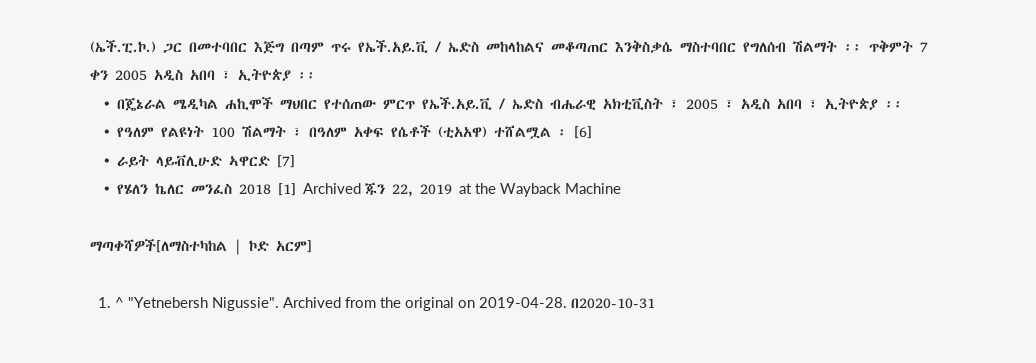(ኤች.ፒ.ኮ.) ጋር በመተባበር እጅግ በጣም ጥሩ የኤች.አይ.ቪ / ኤድስ መከላከልና መቆጣጠር እንቅስቃሴ ማስተባበር የግለሰብ ሽልማት ፡፡ ጥቅምት 7 ቀን 2005 አዲስ አበባ ፣ ኢትዮጵያ ፡፡
  • በጄኔራል ሜዲካል ሐኪሞች ማህበር የተሰጠው ምርጥ የኤች.አይ.ቪ / ኤድስ ብሔራዊ አክቲቪስት ፣ 2005 ፣ አዲስ አበባ ፣ ኢትዮጵያ ፡፡
  • የዓለም የልዩነት 100 ሽልማት ፣ በዓለም አቀፍ የሴቶች (ቲአአዋ) ተሸልሟል ፡ [6]
  • ራይት ላይቭሊሁድ ኣዋርድ [7]
  • የሄለን ኬለር መንፈስ 2018 [1] Archived ጁን 22, 2019 at the Wayback Machine

ማጣቀሻዎች[ለማስተካከል | ኮድ አርም]

  1. ^ "Yetnebersh Nigussie". Archived from the original on 2019-04-28. በ2020-10-31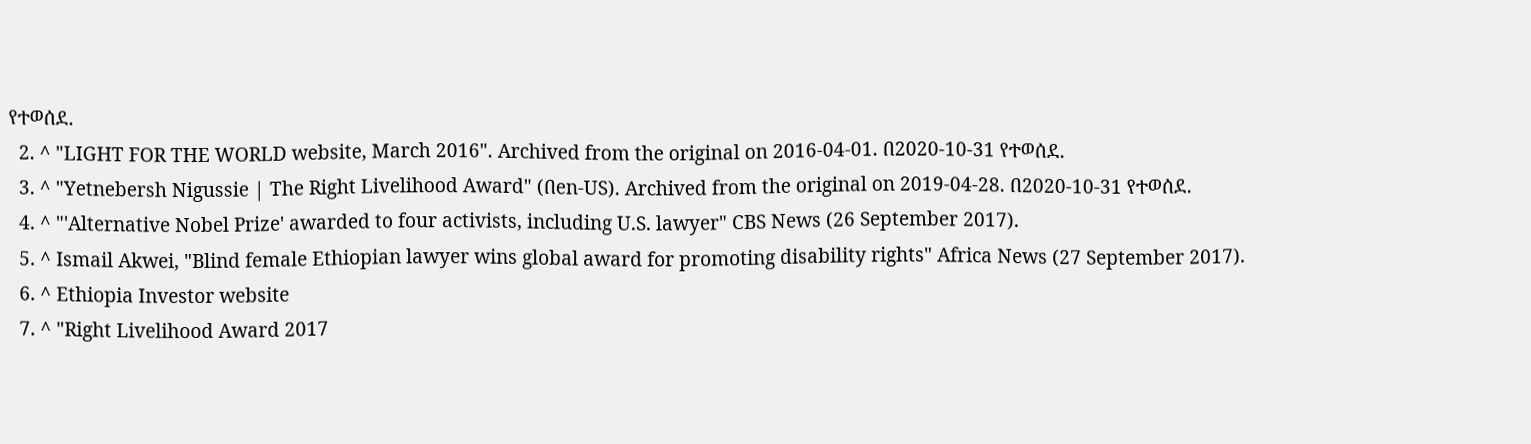የተወሰደ.
  2. ^ "LIGHT FOR THE WORLD website, March 2016". Archived from the original on 2016-04-01. በ2020-10-31 የተወሰደ.
  3. ^ "Yetnebersh Nigussie | The Right Livelihood Award" (በen-US). Archived from the original on 2019-04-28. በ2020-10-31 የተወሰደ.
  4. ^ "'Alternative Nobel Prize' awarded to four activists, including U.S. lawyer" CBS News (26 September 2017).
  5. ^ Ismail Akwei, "Blind female Ethiopian lawyer wins global award for promoting disability rights" Africa News (27 September 2017).
  6. ^ Ethiopia Investor website
  7. ^ "Right Livelihood Award 2017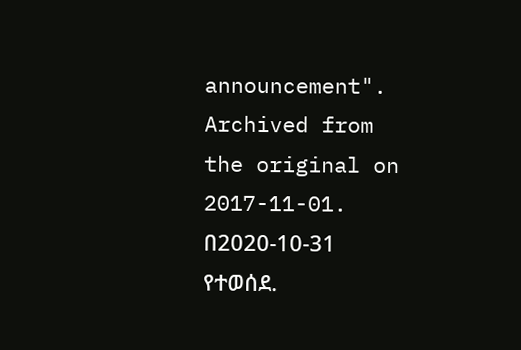announcement". Archived from the original on 2017-11-01. በ2020-10-31 የተወሰደ.